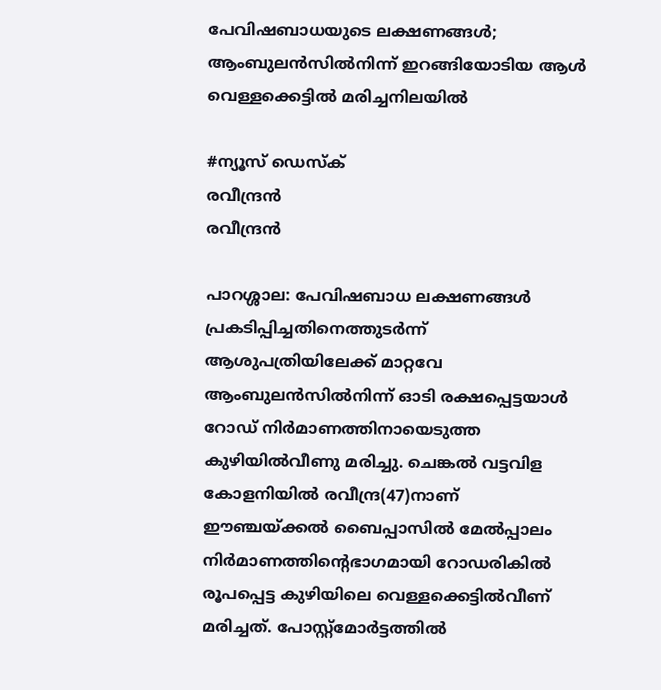പേവിഷബാധയുടെ ലക്ഷണങ്ങൾ; ആംബുലൻസിൽനിന്ന് ഇറങ്ങിയോടിയ ആൾ വെള്ളക്കെട്ടിൽ മരിച്ചനിലയിൽ

#ന്യൂസ് ഡെസ്ക്
രവീന്ദ്രൻ
രവീന്ദ്രൻ

പാറശ്ശാല: പേവിഷബാധ ലക്ഷണങ്ങൾ പ്രകടിപ്പിച്ചതിനെത്തുടർന്ന് ആശുപത്രിയിലേക്ക് മാറ്റവേ ആംബുലൻസിൽനിന്ന് ഓടി രക്ഷപ്പെട്ടയാൾ റോഡ് നിർമാണത്തിനായെടുത്ത കുഴിയിൽവീണു മരിച്ചു. ചെങ്കൽ വട്ടവിള കോളനിയിൽ രവീന്ദ്ര(47)നാണ് ഈഞ്ചയ്ക്കൽ ബൈപ്പാസിൽ മേൽപ്പാലം നിർമാണത്തിന്റെഭാഗമായി റോഡരികിൽ രൂപപ്പെട്ട കുഴിയിലെ വെള്ളക്കെട്ടിൽവീണ് മരിച്ചത്. പോസ്റ്റ്‌മോർട്ടത്തിൽ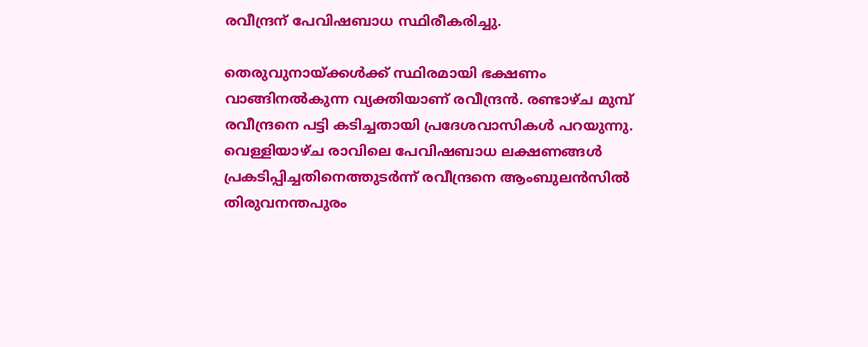രവീന്ദ്രന് പേവിഷബാധ സ്ഥിരീകരിച്ചു.

തെരുവുനായ്ക്കൾക്ക് സ്ഥിരമായി ഭക്ഷണം വാങ്ങിനൽകുന്ന വ്യക്തിയാണ് രവീന്ദ്രൻ. രണ്ടാഴ്ച മുമ്പ് രവീന്ദ്രനെ പട്ടി കടിച്ചതായി പ്രദേശവാസികൾ പറയുന്നു. വെള്ളിയാഴ്ച രാവിലെ പേവിഷബാധ ലക്ഷണങ്ങൾ പ്രകടിപ്പിച്ചതിനെത്തുടർന്ന് രവീന്ദ്രനെ ആംബുലൻസിൽ തിരുവനന്തപുരം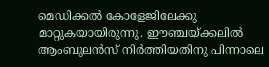മെഡിക്കൽ കോളേജിലേക്കു മാറ്റുകയായിരുന്നു. ഈഞ്ചയ്ക്കലിൽ ആംബുലൻസ് നിർത്തിയതിനു പിന്നാലെ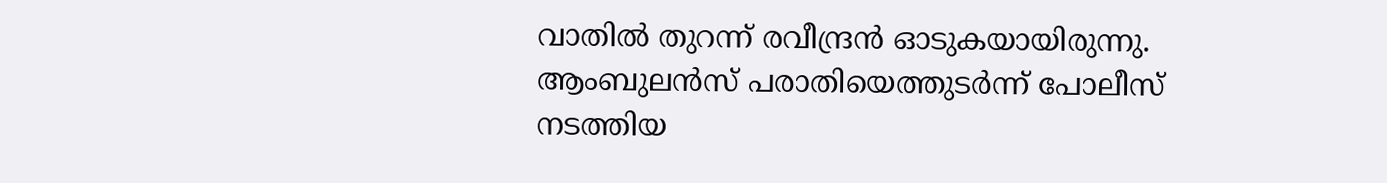വാതിൽ തുറന്ന് രവീന്ദ്രൻ ഓടുകയായിരുന്നു. ആംബുലൻസ് പരാതിയെത്തുടർന്ന് പോലീസ് നടത്തിയ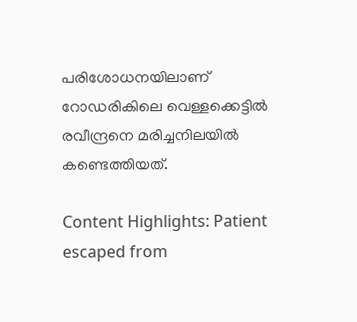പരിശോധനയിലാണ് റോഡരികിലെ വെള്ളക്കെട്ടിൽ രവീന്ദ്രനെ മരിച്ചനിലയിൽ കണ്ടെത്തിയത്.

Content Highlights: Patient escaped from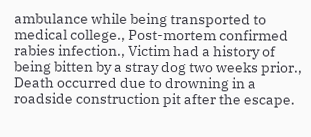ambulance while being transported to medical college., Post-mortem confirmed rabies infection., Victim had a history of being bitten by a stray dog two weeks prior., Death occurred due to drowning in a roadside construction pit after the escape.